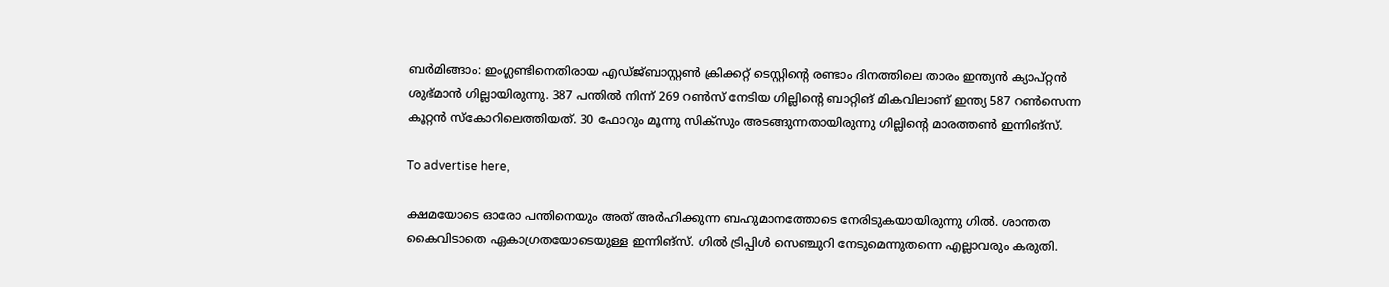ബര്‍മിങ്ങാം: ഇംഗ്ലണ്ടിനെതിരായ എഡ്ജ്ബാസ്റ്റണ്‍ ക്രിക്കറ്റ് ടെസ്റ്റിന്റെ രണ്ടാം ദിനത്തിലെ താരം ഇന്ത്യന്‍ ക്യാപ്റ്റന്‍ ശുഭ്മാന്‍ ഗില്ലായിരുന്നു. 387 പന്തില്‍ നിന്ന് 269 റണ്‍സ് നേടിയ ഗില്ലിന്റെ ബാറ്റിങ് മികവിലാണ് ഇന്ത്യ 587 റണ്‍സെന്ന കൂറ്റന്‍ സ്‌കോറിലെത്തിയത്. 30 ഫോറും മൂന്നു സിക്‌സും അടങ്ങുന്നതായിരുന്നു ഗില്ലിന്റെ മാരത്തണ്‍ ഇന്നിങ്‌സ്.

To advertise here,

ക്ഷമയോടെ ഓരോ പന്തിനെയും അത് അര്‍ഹിക്കുന്ന ബഹുമാനത്തോടെ നേരിടുകയായിരുന്നു ഗില്‍. ശാന്തത കൈവിടാതെ ഏകാഗ്രതയോടെയുള്ള ഇന്നിങ്‌സ്. ഗില്‍ ട്രിപ്പിള്‍ സെഞ്ചുറി നേടുമെന്നുതന്നെ എല്ലാവരും കരുതി.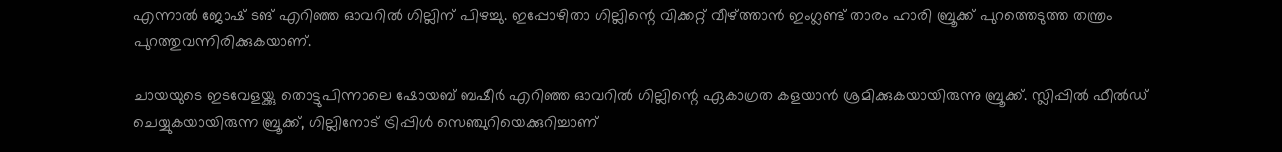എന്നാല്‍ ജോഷ് ടങ് എറിഞ്ഞ ഓവറില്‍ ഗില്ലിന് പിഴച്ചു. ഇപ്പോഴിതാ ഗില്ലിന്റെ വിക്കറ്റ് വീഴ്ത്താന്‍ ഇംഗ്ലണ്ട് താരം ഹാരി ബ്രൂക്ക് പുറത്തെടുത്ത തന്ത്രം പുറത്തുവന്നിരിക്കുകയാണ്.

ചായയുടെ ഇടവേളയ്ക്കു തൊട്ടുപിന്നാലെ ഷോയബ് ബഷീര്‍ എറിഞ്ഞ ഓവറില്‍ ഗില്ലിന്റെ ഏകാഗ്രത കളയാന്‍ ശ്രമിക്കുകയായിരുന്നു ബ്രൂക്ക്. സ്ലിപ്പില്‍ ഫീല്‍ഡ് ചെയ്യുകയായിരുന്ന ബ്രൂക്ക്, ഗില്ലിനോട് ട്രിപ്പിള്‍ സെഞ്ചുറിയെക്കുറിച്ചാണ്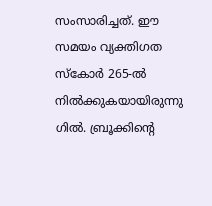സംസാരിച്ചത്. ഈ സമയം വ്യക്തിഗത സ്‌കോര്‍ 265-ല്‍ നില്‍ക്കുകയായിരുന്നു ഗില്‍. ബ്രൂക്കിന്റെ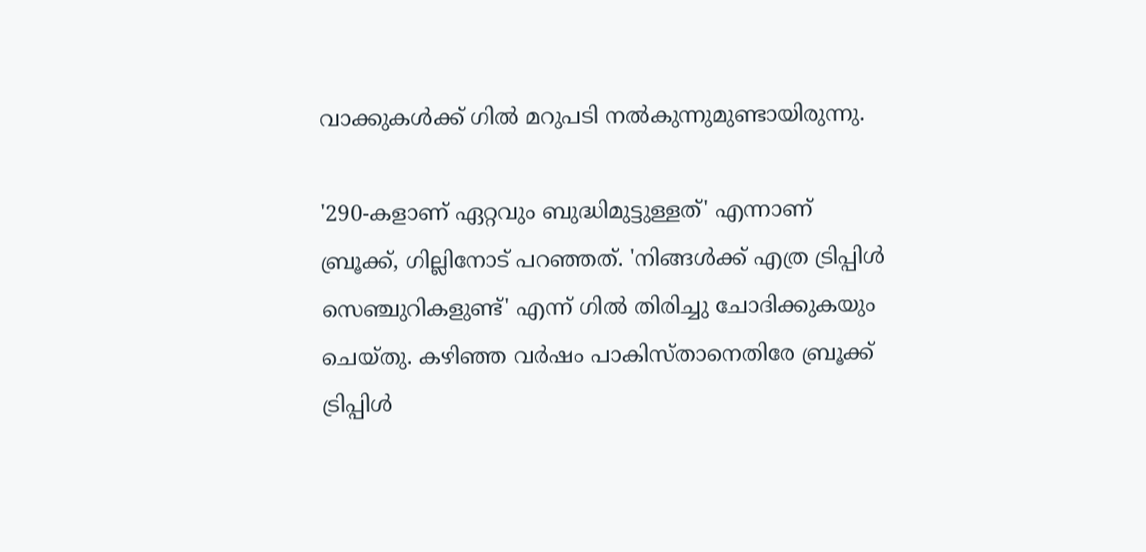വാക്കുകള്‍ക്ക് ഗില്‍ മറുപടി നല്‍കുന്നുമുണ്ടായിരുന്നു.

'290-കളാണ് ഏറ്റവും ബുദ്ധിമുട്ടുള്ളത്' എന്നാണ് ബ്രൂക്ക്, ഗില്ലിനോട് പറഞ്ഞത്. 'നിങ്ങള്‍ക്ക് എത്ര ട്രിപ്പിള്‍ സെഞ്ചുറികളുണ്ട്' എന്ന് ഗില്‍ തിരിച്ചു ചോദിക്കുകയും ചെയ്തു. കഴിഞ്ഞ വര്‍ഷം പാകിസ്താനെതിരേ ബ്രൂക്ക് ട്രിപ്പിള്‍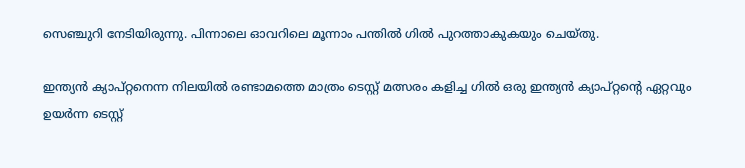സെഞ്ചുറി നേടിയിരുന്നു. പിന്നാലെ ഓവറിലെ മൂന്നാം പന്തില്‍ ഗില്‍ പുറത്താകുകയും ചെയ്തു.

ഇന്ത്യന്‍ ക്യാപ്റ്റനെന്ന നിലയില്‍ രണ്ടാമത്തെ മാത്രം ടെസ്റ്റ് മത്സരം കളിച്ച ഗില്‍ ഒരു ഇന്ത്യന്‍ ക്യാപ്റ്റന്റെ ഏറ്റവും ഉയര്‍ന്ന ടെസ്റ്റ്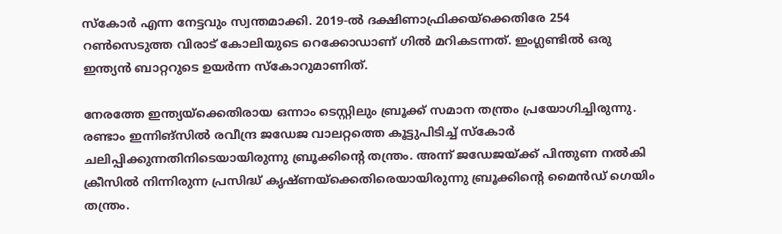സ്‌കോര്‍ എന്ന നേട്ടവും സ്വന്തമാക്കി. 2019-ല്‍ ദക്ഷിണാഫ്രിക്കയ്‌ക്കെതിരേ 254 റണ്‍സെടുത്ത വിരാട് കോലിയുടെ റെക്കോഡാണ് ഗില്‍ മറികടന്നത്. ഇംഗ്ലണ്ടില്‍ ഒരു ഇന്ത്യന്‍ ബാറ്ററുടെ ഉയര്‍ന്ന സ്‌കോറുമാണിത്.

നേരത്തേ ഇന്ത്യയ്‌ക്കെതിരായ ഒന്നാം ടെസ്റ്റിലും ബ്രൂക്ക് സമാന തന്ത്രം പ്രയോഗിച്ചിരുന്നു. രണ്ടാം ഇന്നിങ്‌സില്‍ രവീന്ദ്ര ജഡേജ വാലറ്റത്തെ കൂട്ടുപിടിച്ച് സ്‌കോര്‍ ചലിപ്പിക്കുന്നതിനിടെയായിരുന്നു ബ്രൂക്കിന്റെ തന്ത്രം. അന്ന് ജഡേജയ്ക്ക് പിന്തുണ നല്‍കി ക്രീസില്‍ നിന്നിരുന്ന പ്രസിദ്ധ് കൃഷ്ണയ്‌ക്കെതിരെയായിരുന്നു ബ്രൂക്കിന്റെ മൈന്‍ഡ് ഗെയിം തന്ത്രം.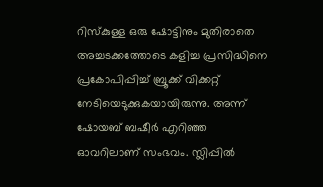റിസ്‌കുള്ള ഒരു ഷോട്ടിനും മുതിരാതെ അച്ചടക്കത്തോടെ കളിച്ച പ്രസിദ്ധിനെ പ്രകോപിപ്പിച്ച് ബ്രൂക്ക് വിക്കറ്റ് നേടിയെടുക്കുകയായിരുന്നു. അന്ന് ഷോയബ് ബഷീര്‍ എറിഞ്ഞ ഓവറിലാണ് സംഭവം. സ്ലിപ്പില്‍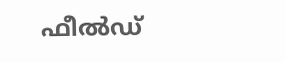ഫീല്‍ഡ്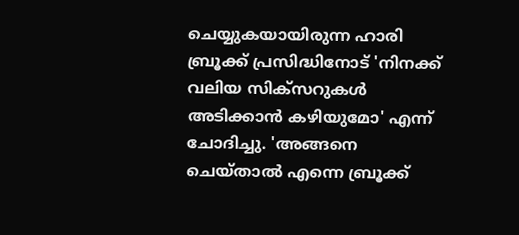ചെയ്യുകയായിരുന്ന ഹാരി ബ്രൂക്ക് പ്രസിദ്ധിനോട് 'നിനക്ക് വലിയ സിക്സറുകള്‍ അടിക്കാന്‍ കഴിയുമോ' എന്ന് ചോദിച്ചു. 'അങ്ങനെ ചെയ്താല്‍ എന്നെ ബ്രൂക്ക്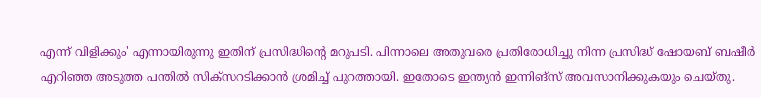എന്ന് വിളിക്കും' എന്നായിരുന്നു ഇതിന് പ്രസിദ്ധിന്റെ മറുപടി. പിന്നാലെ അതുവരെ പ്രതിരോധിച്ചു നിന്ന പ്രസിദ്ധ് ഷോയബ് ബഷീര്‍ എറിഞ്ഞ അടുത്ത പന്തില്‍ സിക്സറടിക്കാന്‍ ശ്രമിച്ച് പുറത്തായി. ഇതോടെ ഇന്ത്യന്‍ ഇന്നിങ്സ് അവസാനിക്കുകയും ചെയ്തു.